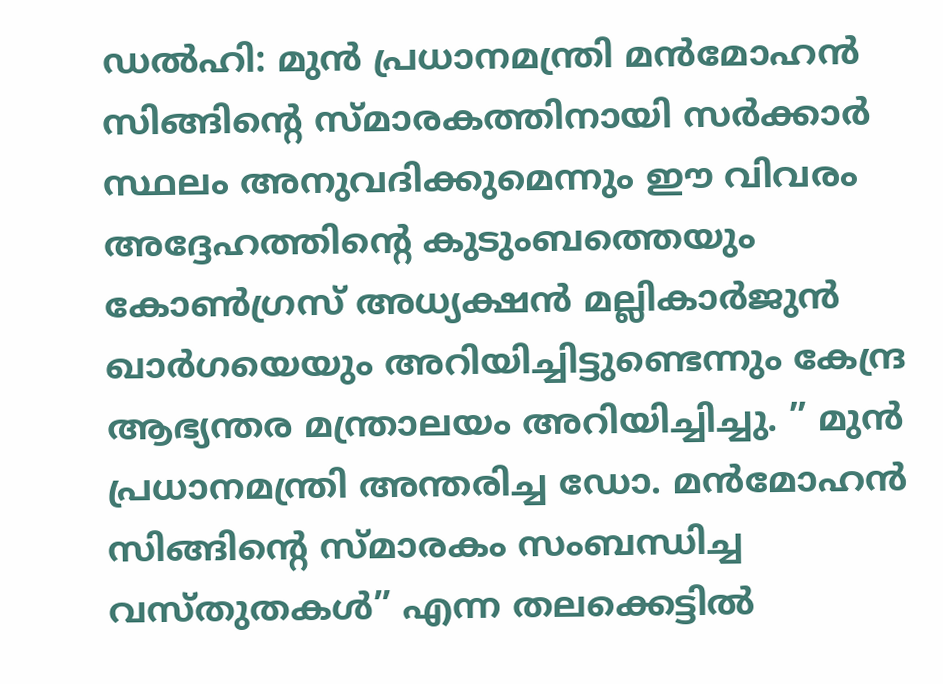ഡൽഹി: മുൻ പ്രധാനമന്ത്രി മൻമോഹൻ സിങ്ങിന്റെ സ്മാരകത്തിനായി സർക്കാർ സ്ഥലം അനുവദിക്കുമെന്നും ഈ വിവരം അദ്ദേഹത്തിന്റെ കുടുംബത്തെയും കോൺഗ്രസ് അധ്യക്ഷൻ മല്ലികാർജുൻ ഖാർഗയെയും അറിയിച്ചിട്ടുണ്ടെന്നും കേന്ദ്ര ആഭ്യന്തര മന്ത്രാലയം അറിയിച്ചിച്ചു. ” മുൻ പ്രധാനമന്ത്രി അന്തരിച്ച ഡോ. മൻമോഹൻ സിങ്ങിന്റെ സ്മാരകം സംബന്ധിച്ച വസ്തുതകൾ” എന്ന തലക്കെട്ടിൽ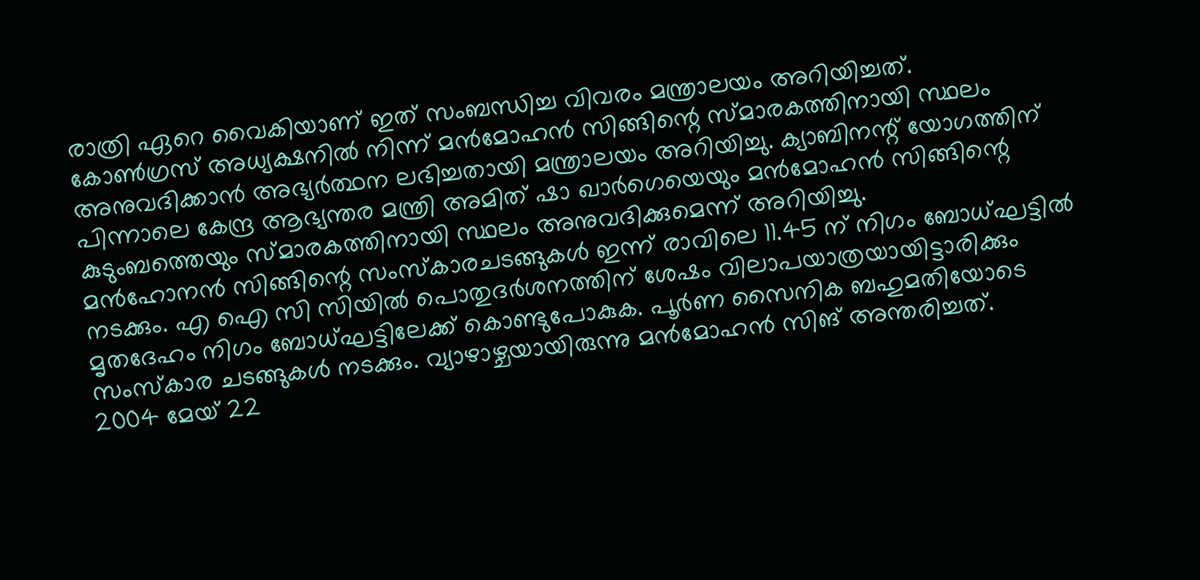രാത്രി ഏറെ വൈകിയാണ് ഇത് സംബന്ധിച്ച വിവരം മന്ത്രാലയം അറിയിച്ചത്.
കോൺഗ്രസ് അധ്യക്ഷനിൽ നിന്ന് മൻമോഹൻ സിങ്ങിന്റെ സ്മാരകത്തിനായി സ്ഥലം അനുവദിക്കാൻ അഭ്യർത്ഥന ലഭിച്ചതായി മന്ത്രാലയം അറിയിച്ചു. ക്യാബിനന്റ് യോഗത്തിന് പിന്നാലെ കേന്ദ്ര ആഭ്യന്തര മന്ത്രി അമിത് ഷാ ഖാർഗെയെയും മൻമോഹൻ സിങ്ങിന്റെ കുടുംബത്തെയും സ്മാരകത്തിനായി സ്ഥലം അനുവദിക്കുമെന്ന് അറിയിച്ചു.
മൻഹോനൻ സിങ്ങിന്റെ സംസ്കാരചടങ്ങുകൾ ഇന്ന് രാവിലെ 11.45 ന് നിഗം ബോധ്ഘട്ടിൽ നടക്കും. എ ഐ സി സിയിൽ പൊതുദർശനത്തിന് ശേഷം വിലാപയാത്രയായിട്ടാരിക്കും മൃതദേഹം നിഗം ബോധ്ഘട്ടിലേക്ക് കൊണ്ടുപോകുക. പൂർണ സൈനിക ബഹുമതിയോടെ സംസ്കാര ചടങ്ങുകൾ നടക്കും. വ്യാഴാഴ്ചയായിരുന്നു മൻമോഹൻ സിങ് അന്തരിച്ചത്.
2004 മേയ് 22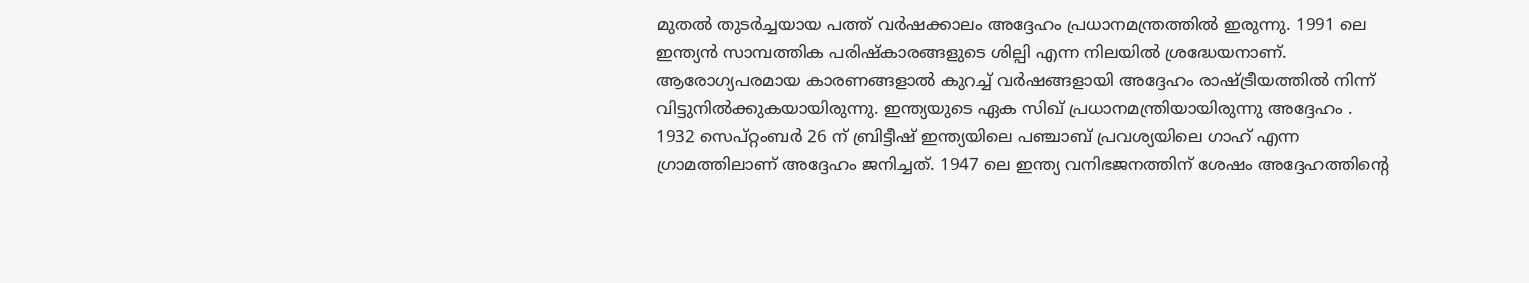മുതൽ തുടർച്ചയായ പത്ത് വർഷക്കാലം അദ്ദേഹം പ്രധാനമന്ത്രത്തിൽ ഇരുന്നു. 1991 ലെ ഇന്ത്യൻ സാമ്പത്തിക പരിഷ്കാരങ്ങളുടെ ശില്പി എന്ന നിലയിൽ ശ്രദ്ധേയനാണ്. ആരോഗ്യപരമായ കാരണങ്ങളാൽ കുറച്ച് വർഷങ്ങളായി അദ്ദേഹം രാഷ്ട്രീയത്തിൽ നിന്ന് വിട്ടുനിൽക്കുകയായിരുന്നു. ഇന്ത്യയുടെ ഏക സിഖ് പ്രധാനമന്ത്രിയായിരുന്നു അദ്ദേഹം .
1932 സെപ്റ്റംബർ 26 ന് ബ്രിട്ടീഷ് ഇന്ത്യയിലെ പഞ്ചാബ് പ്രവശ്യയിലെ ഗാഹ് എന്ന ഗ്രാമത്തിലാണ് അദ്ദേഹം ജനിച്ചത്. 1947 ലെ ഇന്ത്യ വനിഭജനത്തിന് ശേഷം അദ്ദേഹത്തിന്റെ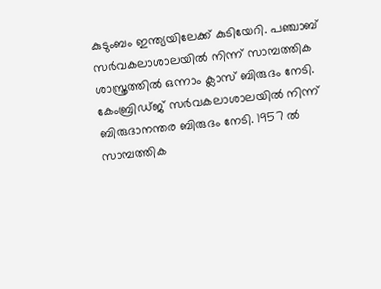കുടുംബം ഇന്ത്യയിലേക്ക് കുടിയേറി. പഞ്ചാബ് സർവകലാശാലയിൽ നിന്ന് സാമ്പത്തിക ശാസ്ത്രത്തിൽ ഒന്നാം ക്ലാസ് ബിരുദം നേടി.
കേംബ്രിഡ്ജ് സർവകലാശാലയിൽ നിന്ന് ബിരുദാനന്തര ബിരുദം നേടി. 1957 ൽ സാമ്പത്തിക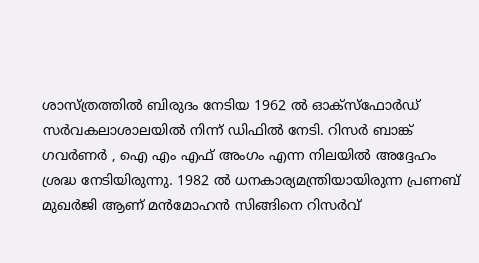ശാസ്ത്രത്തിൽ ബിരുദം നേടിയ 1962 ൽ ഓക്സ്ഫോർഡ് സർവകലാശാലയിൽ നിന്ന് ഡിഫിൽ നേടി. റിസർ ബാങ്ക് ഗവർണർ , ഐ എം എഫ് അംഗം എന്ന നിലയിൽ അദ്ദേഹം ശ്രദ്ധ നേടിയിരുന്നു. 1982 ൽ ധനകാര്യമന്ത്രിയായിരുന്ന പ്രണബ് മുഖർജി ആണ് മൻമോഹൻ സിങ്ങിനെ റിസർവ്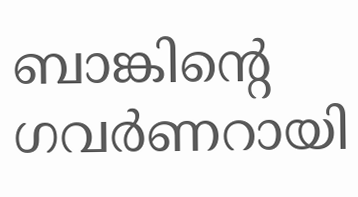ബാങ്കിന്റെ ഗവർണറായി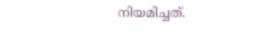നിയമിച്ചത്.